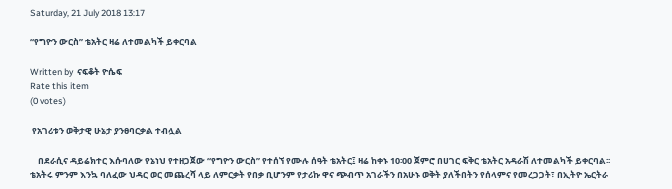Saturday, 21 July 2018 13:17

“የግዮን ውርስ” ቴአትር ዛሬ ለተመልካች ይቀርባል

Written by  ናፍቆት ዮሴፍ
Rate this item
(0 votes)

 የአገሪቱን ወቅታዊ ሁኔታ ያንፀባርቃል ተብሏል

    በደራሲና ዳይሬክተር እሱባለው የኔነህ የተዘጋጀው “የግዮን ውርስ” የተሰኘ የሙሉ ሰዓት ቴአትር፤ ዛሬ ከቀኑ 10፡00 ጀምሮ በሀገር ፍቅር ቴአትር አዳራሽ ለተመልካች ይቀርባል፡፡
ቴአትሩ ምንም እንኳ ባለፈው ህዳር ወር መጨረሻ ላይ ለምርቃት የበቃ ቢሆንም የታሪኩ ዋና ጭብጥ አገራችን በአሁኑ ወቅት ያለችበትን የሰላምና የመረጋጋት፣ በኢትዮ ኤርትራ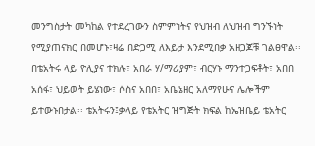መንግስታት መካከል የተደረገውን ስምምነትና የህዝብ ለህዝብ ግንኙነት የሚያጠናክር በመሆኑ፣ዛሬ በድጋሚ ለእይታ እንደሚበቃ አዘጋጆቹ ገልፀዋል፡፡
በቴአትሩ ላይ ዮሊያና ተክሉ፣ አበራ ሃ/ማሪያም፣ ብርሃኑ ማንተጋፍቶት፣ አበበ አሰፋ፣ ህይወት ይሄነው፣ ሶስና አበበ፣ አቤኔዘር አለማየሁና ሌሎችም ይተውኑበታል፡፡ ቴአትሩን፤ቃላይ የቴአትር ዝግጅት ክፍል ከኤዝቤይ ቴአትር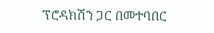ፕሮዳክሽን ጋር በመተባበር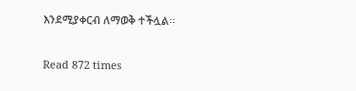እንደሚያቀርብ ለማወቅ ተችሏል፡፡

Read 872 times